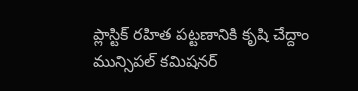ప్లాస్టిక్ రహిత పట్టణానికి కృషి చేద్దాం
మున్సిపల్ కమిషనర్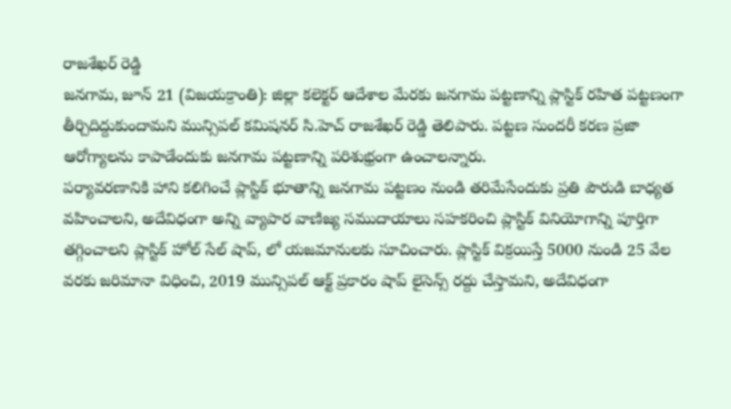రాజశేఖర్ రెడ్డి
జనగామ, జూన్ 21 (విజయక్రాంతి): జిల్లా కలెక్టర్ ఆదేశాల మేరకు జనగామ పట్టణాన్ని ప్లాస్టిక్ రహిత పట్టణంగా తీర్చిదిద్దుకుందామని మున్సిపల్ కమిషనర్ సి.హెచ్ రాజశేఖర్ రెడ్డి తెలిపారు. పట్టణ సుందరీ కరణ ప్రజా ఆరోగ్యాలను కాపాడేందుకు జనగామ పట్టణాన్ని పరిశుభ్రంగా ఉంచాలన్నారు.
పర్యావరణానికి హాని కలిగించే ప్లాస్టిక్ భూతాన్ని జనగామ పట్టణం నుండి తరిమేసేందుకు ప్రతి పౌరుడి బాధ్యత వహించాలని, అదేవిధంగా అన్ని వ్యాపార వాణిజ్య సముదాయాలు సహకరించి ప్లాస్టిక్ వినియోగాన్ని పూర్తిగా తగ్గించాలని ప్లాస్టిక్ హోల్ సేల్ షాప్, లో యజమానులకు సూచించారు. ప్లాస్టిక్ విక్రయిస్తే 5000 నుండి 25 వేల వరకు జరిమానా విధించి, 2019 మున్సిపల్ ఆక్ట్ ప్రకారం షాప్ లైసెన్స్ రద్దు చేస్తామని, అదేవిధంగా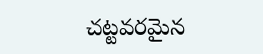చట్టవరమైన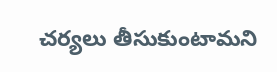చర్యలు తీసుకుంటామని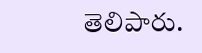తెలిపారు.